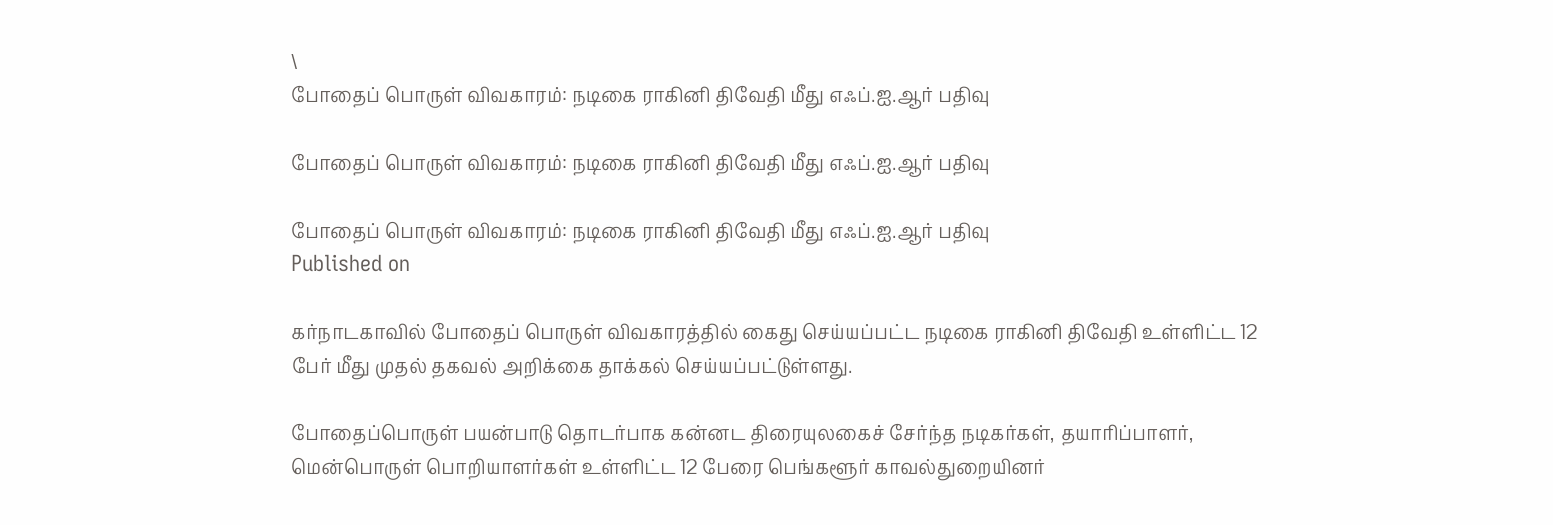\
போதைப் பொருள் விவகாரம்: நடிகை ராகினி திவேதி மீது எஃப்.ஐ.ஆர் பதிவு

போதைப் பொருள் விவகாரம்: நடிகை ராகினி திவேதி மீது எஃப்.ஐ.ஆர் பதிவு

போதைப் பொருள் விவகாரம்: நடிகை ராகினி திவேதி மீது எஃப்.ஐ.ஆர் பதிவு
Published on

கர்நாடகாவில் போதைப் பொருள் விவகாரத்தில் கைது செய்யப்பட்ட நடிகை ராகினி திவேதி உள்ளிட்ட 12 பேர் மீது முதல் தகவல் அறிக்கை தாக்கல் செய்யப்பட்டுள்ளது.

போதைப்பொருள் பயன்பாடு தொடர்பாக கன்னட திரையுலகைச் சேர்ந்த நடிகர்கள், தயாரிப்பாளர், மென்பொருள் பொறியாளர்கள் உள்ளிட்ட 12 பேரை பெங்களூர் காவல்துறையினர்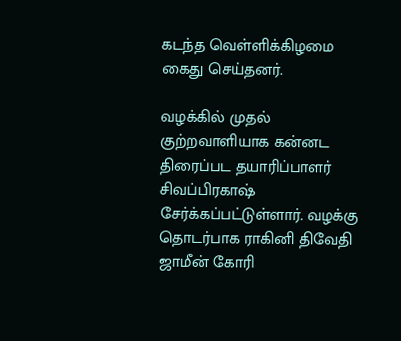கடந்த வெள்ளிக்கிழமை கைது செய்தனர்.

வழக்கில் முதல் குற்றவாளியாக கன்னட திரைப்பட தயாரிப்பாளர் சிவப்பிரகாஷ் சேர்க்கப்பட்டுள்ளார். வழக்கு தொடர்பாக ராகினி திவேதி ஜாமீன் கோரி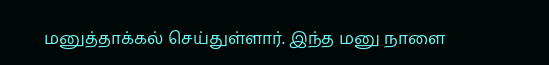மனுத்தாக்கல் செய்துள்ளார். இந்த மனு நாளை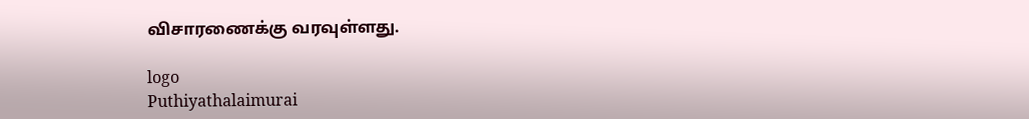விசாரணைக்கு வரவுள்ளது.

logo
Puthiyathalaimurai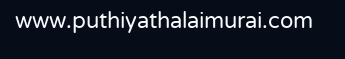www.puthiyathalaimurai.com